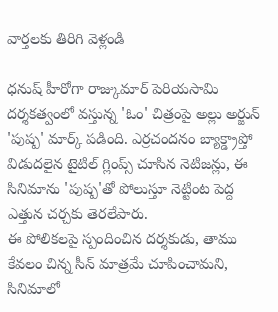వార్తలకు తిరిగి వెళ్లండి

ధనుష్ హీరోగా రాజ్కుమార్ పెరియసామి దర్శకత్వంలో వస్తున్న 'ఓం' చిత్రంపై అల్లు అర్జున్ 'పుష్ప' మార్క్ పడింది. ఎర్రచందనం బ్యాక్డ్రాప్తో విడుదలైన టైటిల్ గ్లింప్స్ చూసిన నెటిజన్లు, ఈ సినిమాను 'పుష్ప'తో పోలుస్తూ నెట్టింట పెద్ద ఎత్తున చర్చకు తెరలేపారు.
ఈ పోలికలపై స్పందించిన దర్శకుడు, తాము కేవలం చిన్న సీన్ మాత్రమే చూపించామని, సినిమాలో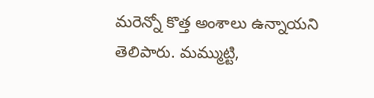మరెన్నో కొత్త అంశాలు ఉన్నాయని తెలిపారు. మమ్ముట్టి,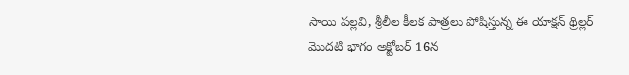సాయి పల్లవి, శ్రీలీల కీలక పాత్రలు పోషిస్తున్న ఈ యాక్షన్ థ్రిల్లర్ మొదటి భాగం అక్టోబర్ 16న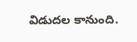విడుదల కానుంది.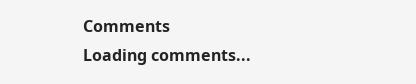Comments
Loading comments...